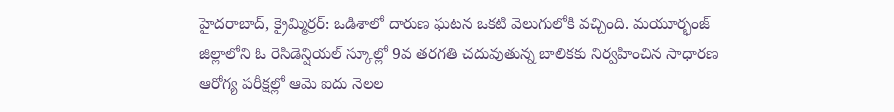హైదరాబాద్, క్రైమ్మిర్రర్: ఒడిశాలో దారుణ ఘటన ఒకటి వెలుగులోకి వచ్చింది. మయూర్భంజ్ జిల్లాలోని ఓ రెసిడెన్షియల్ స్కూల్లో 9వ తరగతి చదువుతున్న బాలికకు నిర్వహించిన సాధారణ ఆరోగ్య పరీక్షల్లో ఆమె ఐదు నెలల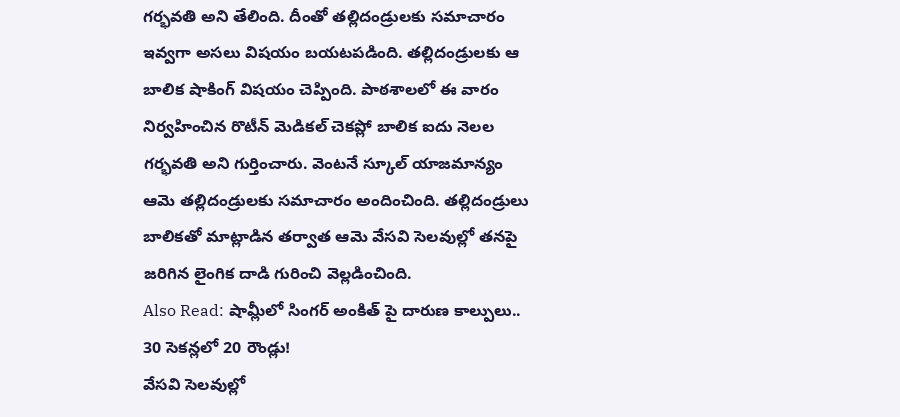గర్భవతి అని తేలింది. దీంతో తల్లిదండ్రులకు సమాచారం ఇవ్వగా అసలు విషయం బయటపడింది. తల్లిదండ్రులకు ఆ బాలిక షాకింగ్ విషయం చెప్పింది. పాఠశాలలో ఈ వారం నిర్వహించిన రొటీన్ మెడికల్ చెకప్లో బాలిక ఐదు నెలల గర్భవతి అని గుర్తించారు. వెంటనే స్కూల్ యాజమాన్యం ఆమె తల్లిదండ్రులకు సమాచారం అందించింది. తల్లిదండ్రులు బాలికతో మాట్లాడిన తర్వాత ఆమె వేసవి సెలవుల్లో తనపై జరిగిన లైంగిక దాడి గురించి వెల్లడించింది.
Also Read: షామ్లీలో సింగర్ అంకిత్ పై దారుణ కాల్పులు.. 30 సెకన్లలో 20 రౌండ్లు!
వేసవి సెలవుల్లో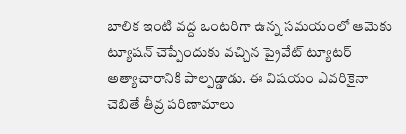బాలిక ఇంటి వద్ద ఒంటరిగా ఉన్న సమయంలో ఆమెకు ట్యూషన్ చెప్పేందుకు వచ్చిన ప్రైవేట్ ట్యూటర్ అత్యాచారానికి పాల్పడ్డాడు. ఈ విషయం ఎవరికైనా చెబితే తీవ్ర పరిణామాలు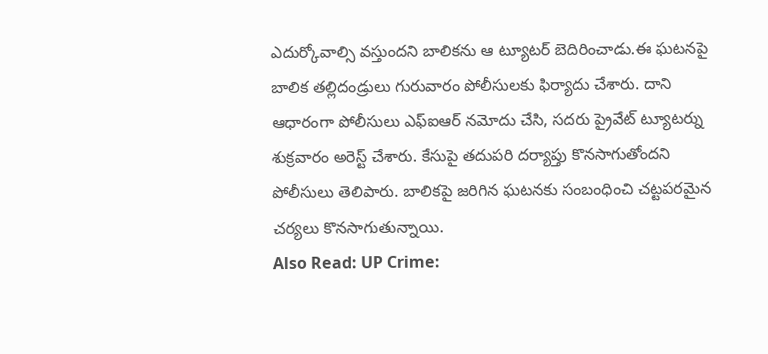ఎదుర్కోవాల్సి వస్తుందని బాలికను ఆ ట్యూటర్ బెదిరించాడు.ఈ ఘటనపై బాలిక తల్లిదండ్రులు గురువారం పోలీసులకు ఫిర్యాదు చేశారు. దాని ఆధారంగా పోలీసులు ఎఫ్ఐఆర్ నమోదు చేసి, సదరు ప్రైవేట్ ట్యూటర్ను శుక్రవారం అరెస్ట్ చేశారు. కేసుపై తదుపరి దర్యాప్తు కొనసాగుతోందని పోలీసులు తెలిపారు. బాలికపై జరిగిన ఘటనకు సంబంధించి చట్టపరమైన చర్యలు కొనసాగుతున్నాయి.
Also Read: UP Crime: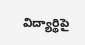విద్యార్థిపై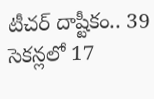టీచర్ దాష్టీకం.. 39 సెకన్లలో 17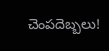చెంపదెబ్బలు!